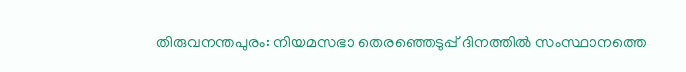തിരുവനന്തപുരം: നിയമസഭാ തെരഞ്ഞെടുപ്പ് ദിനത്തിൽ സംസ്ഥാനത്തെ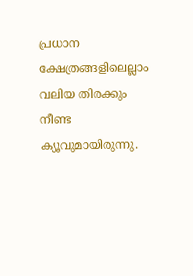പ്രധാന ക്ഷേത്രങ്ങളിലെല്ലാം വലിയ തിരക്കും നീണ്ട ക്യൂവുമായിരുന്നു.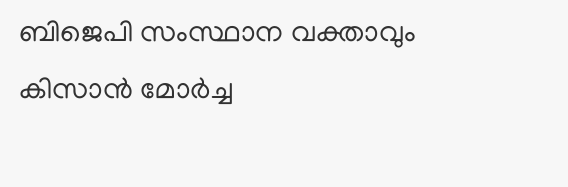ബിജെപി സംസ്ഥാന വക്താവും കിസാൻ മോർച്ച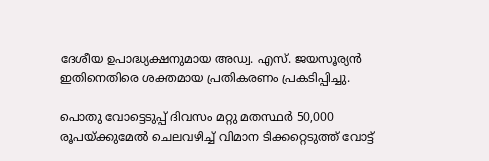ദേശീയ ഉപാദ്ധ്യക്ഷനുമായ അഡ്വ. എസ്. ജയസൂര്യൻ ഇതിനെതിരെ ശക്തമായ പ്രതികരണം പ്രകടിപ്പിച്ചു.

പൊതു വോട്ടെടുപ്പ് ദിവസം മറ്റു മതസ്ഥർ 50,000 രൂപയ്ക്കുമേൽ ചെലവഴിച്ച് വിമാന ടിക്കറ്റെടുത്ത് വോട്ട്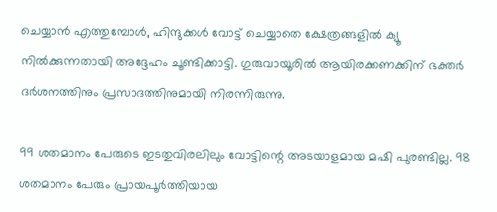ചെയ്യാൻ എത്തുമ്പോൾ, ഹിന്ദുക്കൾ വോട്ട് ചെയ്യാതെ ക്ഷേത്രങ്ങളിൽ ക്യൂ നിൽക്കുന്നതായി അദ്ദേഹം ചൂണ്ടിക്കാട്ടി. ഗുരുവായൂരിൽ ആയിരക്കണക്കിന് ഭക്തർ ദർശനത്തിനും പ്രസാദത്തിനുമായി നിരന്നിരുന്നു.

99 ശതമാനം പേരുടെ ഇടതുവിരലിലും വോട്ടിന്റെ അടയാളമായ മഷി പുരണ്ടില്ല. 98 ശതമാനം പേരും പ്രായപൂർത്തിയായ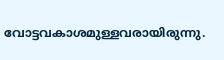വോട്ടവകാശമുള്ളവരായിരുന്നു.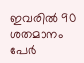ഇവരിൽ 90 ശതമാനം പേർ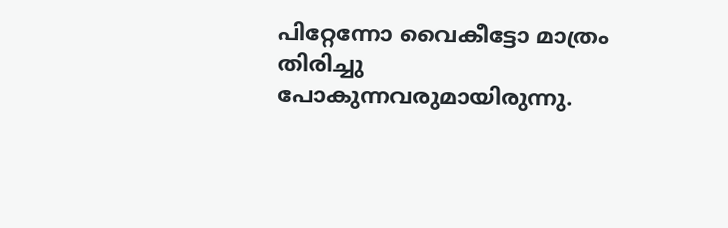പിറ്റേന്നോ വൈകീട്ടോ മാത്രം തിരിച്ചു പോകുന്നവരുമായിരുന്നു.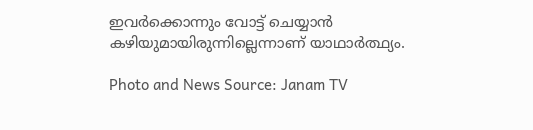ഇവർക്കൊന്നും വോട്ട് ചെയ്യാൻ കഴിയുമായിരുന്നില്ലെന്നാണ് യാഥാർത്ഥ്യം.

Photo and News Source: Janam TV